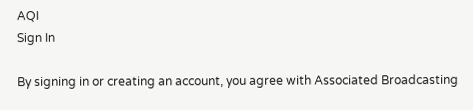AQI
Sign In

By signing in or creating an account, you agree with Associated Broadcasting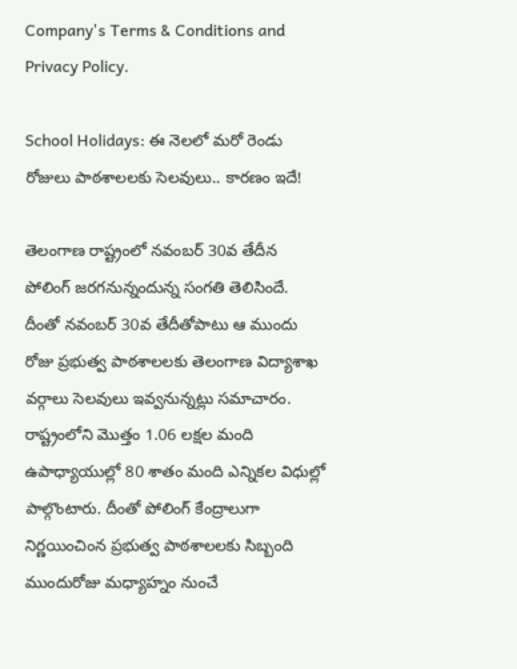Company's Terms & Conditions and Privacy Policy.

School Holidays: ఈ నెలలో మరో రెండు రోజులు పాఠశాలలకు సెలవులు.. కారణం ఇదే!

తెలంగాణ రాష్ట్రంలో నవంబర్‌ 30వ తేదీన పోలింగ్‌ జరగనున్నందున్న సంగతి తెలిసిందే. దీంతో నవంబర్‌ 30వ తేదీతోపాటు ఆ ముందు రోజు ప్రభుత్వ పాఠశాలలకు తెలంగాణ విద్యాశాఖ వర్గాలు సెలవులు ఇవ్వనున్నట్లు సమాచారం. రాష్ట్రంలోని మొత్తం 1.06 లక్షల మంది ఉపాధ్యాయుల్లో 80 శాతం మంది ఎన్నికల విధుల్లో పాల్గొంటారు. దీంతో పోలింగ్‌ కేంద్రాలుగా నిర్ణయించింన ప్రభుత్వ పాఠశాలలకు సిబ్బంది ముందురోజు మధ్యాహ్నం నుంచే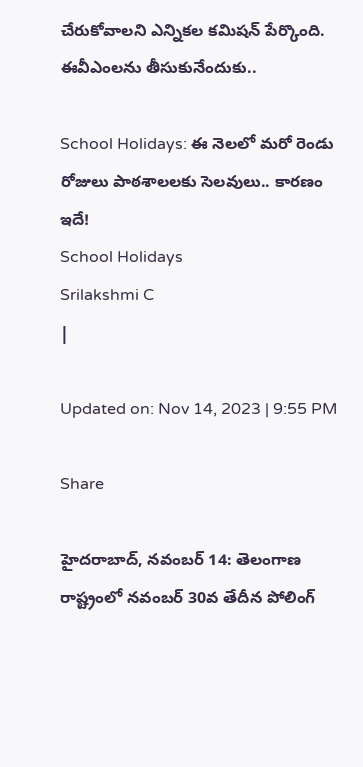చేరుకోవాలని ఎన్నికల కమిషన్‌ పేర్కొంది. ఈవీఎంలను తీసుకునేందుకు..

School Holidays: ఈ నెలలో మరో రెండు రోజులు పాఠశాలలకు సెలవులు.. కారణం ఇదే!
School Holidays
Srilakshmi C
|

Updated on: Nov 14, 2023 | 9:55 PM

Share

హైదరాబాద్‌, నవంబర్‌ 14: తెలంగాణ రాష్ట్రంలో నవంబర్‌ 30వ తేదీన పోలింగ్‌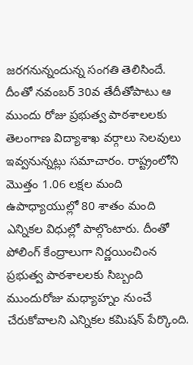జరగనున్నందున్న సంగతి తెలిసిందే. దీంతో నవంబర్‌ 30వ తేదీతోపాటు ఆ ముందు రోజు ప్రభుత్వ పాఠశాలలకు తెలంగాణ విద్యాశాఖ వర్గాలు సెలవులు ఇవ్వనున్నట్లు సమాచారం. రాష్ట్రంలోని మొత్తం 1.06 లక్షల మంది ఉపాధ్యాయుల్లో 80 శాతం మంది ఎన్నికల విధుల్లో పాల్గొంటారు. దీంతో పోలింగ్‌ కేంద్రాలుగా నిర్ణయించింన ప్రభుత్వ పాఠశాలలకు సిబ్బంది ముందురోజు మధ్యాహ్నం నుంచే చేరుకోవాలని ఎన్నికల కమిషన్‌ పేర్కొంది.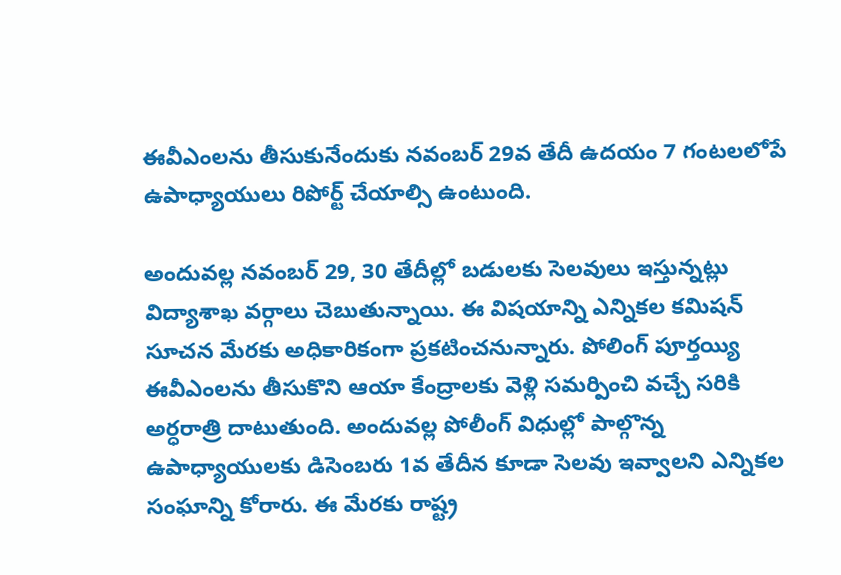ఈవీఎంలను తీసుకునేందుకు నవంబర్‌ 29వ తేదీ ఉదయం 7 గంటలలోపే ఉపాధ్యాయులు రిపోర్ట్‌ చేయాల్సి ఉంటుంది.

అందువల్ల నవంబర్‌ 29, 30 తేదీల్లో బడులకు సెలవులు ఇస్తున్నట్లు విద్యాశాఖ వర్గాలు చెబుతున్నాయి. ఈ విషయాన్ని ఎన్నికల కమిషన్‌ సూచన మేరకు అధికారికంగా ప్రకటించనున్నారు. పోలింగ్‌ పూర్తయ్యి ఈవీఎంలను తీసుకొని ఆయా కేంద్రాలకు వెళ్లి సమర్పించి వచ్చే సరికి అర్ధరాత్రి దాటుతుంది. అందువల్ల పోలీంగ్‌ విధుల్లో పాల్గొన్న ఉపాధ్యాయులకు డిసెంబరు 1వ తేదీన కూడా సెలవు ఇవ్వాలని ఎన్నికల సంఘాన్ని కోరారు. ఈ మేరకు రాష్ట్ర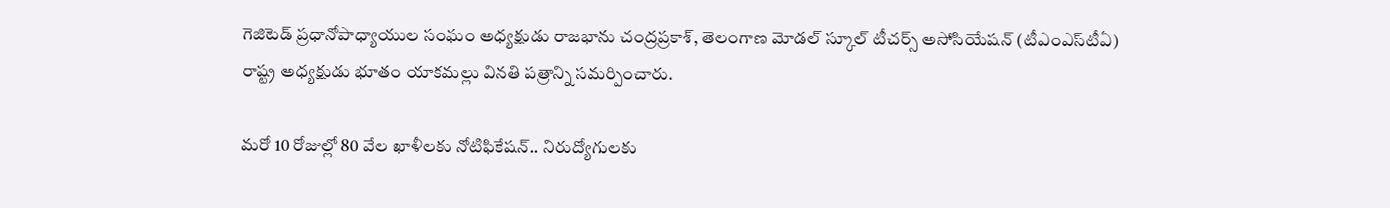గెజిటెడ్‌ ప్రధానోపాధ్యాయుల సంఘం అధ్యక్షుడు రాజభాను చంద్రప్రకాశ్, తెలంగాణ మోడల్‌ స్కూల్‌ టీచర్స్‌ అసోసియేషన్‌ (టీఎంఎస్‌టీఏ) రాష్ట్ర అధ్యక్షుడు భూతం యాకమల్లు వినతి పత్రాన్ని సమర్పించారు.

మరో 10 రోజుల్లో 80 వేల ఖాళీలకు నోటిఫికేషన్‌.. నిరుద్యోగులకు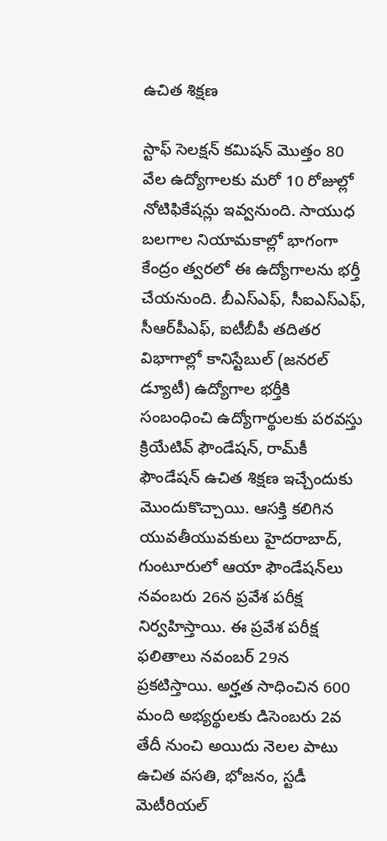ఉచిత శిక్షణ

స్టాఫ్‌ సెలక్షన్‌ కమిషన్‌ మొత్తం 80 వేల ఉద్యోగాలకు మరో 10 రోజుల్లో నోటిఫికేషన్లు ఇవ్వనుంది. సాయుధ బలగాల నియామకాల్లో భాగంగా కేంద్రం త్వరలో ఈ ఉద్యోగాలను భర్తీ చేయనుంది. బీఎస్‌ఎఫ్‌, సీఐఎస్‌ఎఫ్‌, సీఆర్‌పీఎఫ్‌, ఐటీబీపీ తదితర విభాగాల్లో కానిస్టేబుల్ (జనరల్ డ్యూటీ) ఉద్యోగాల భర్తీకి సంబంధించి ఉద్యోగార్థులకు పరవస్తు క్రియేటివ్‌ ఫౌండేషన్, రామ్‌కీ ఫౌండేషన్‌ ఉచిత శిక్షణ ఇచ్చేందుకు మొందుకొచ్చాయి. ఆసక్తి కలిగిన యువతీయువకులు హైదరాబాద్, గుంటూరులో ఆయా ఫౌండేషన్‌లు న‌వంబ‌రు 26న ప్రవేశ పరీక్ష నిర్వహిస్తాయి. ఈ ప్రవేశ పరీక్ష ఫలితాలు నవంబర్ 29న ప్రకటిస్తాయి. అర్హత సాధించిన 600 మంది అభ్యర్థులకు డిసెంబరు 2వ తేదీ నుంచి అయిదు నెలల పాటు ఉచిత వసతి, భోజనం, స్టడీ మెటీరియల్‌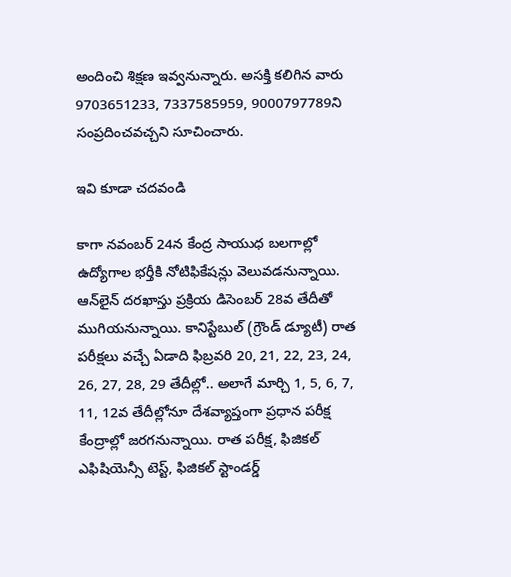అందించి శిక్షణ ఇవ్వనున్నారు. అసక్తి కలిగిన వారు 9703651233, 7337585959, 9000797789ని సంప్రదించవచ్చని సూచించారు.

ఇవి కూడా చదవండి

కాగా నవంబర్‌ 24న కేంద్ర సాయుధ బలగాల్లో ఉద్యోగాల భర్తీకి నోటిఫికేషన్లు వెలువడనున్నాయి. ఆన్‌లైన్‌ దరఖాస్తు ప్రక్రియ డిసెంబర్‌ 28వ తేదీతో ముగియనున్నాయి. కానిస్టేబుల్ (గ్రౌండ్‌ డ్యూటీ) రాత పరీక్షలు వచ్చే ఏడాది ఫిబ్రవరి 20, 21, 22, 23, 24, 26, 27, 28, 29 తేదీల్లో.. అలాగే మార్చి 1, 5, 6, 7, 11, 12వ తేదీల్లోనూ దేశవ్యాప్తంగా ప్రధాన పరీక్ష కేంద్రాల్లో జరగనున్నాయి. రాత పరీక్ష, ఫిజికల్ ఎఫిషియెన్సీ టెస్ట్, ఫిజికల్ స్టాండర్డ్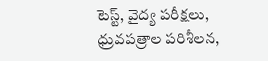టెస్ట్, వైద్య పరీక్షలు, ధ్రువపత్రాల పరిశీలన,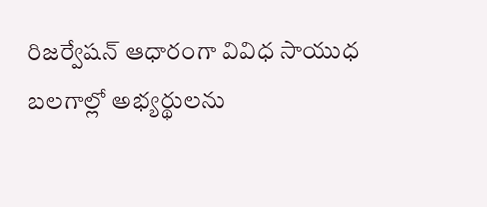రిజర్వేషన్‌ ఆధారంగా వివిధ సాయుధ బలగాల్లో అభ్యర్థులను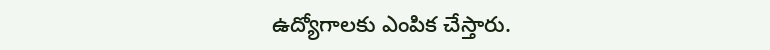ఉద్యోగాలకు ఎంపిక చేస్తారు.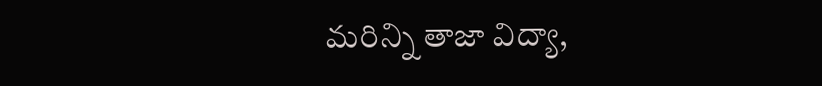మరిన్ని తాజా విద్యా,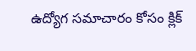ఉద్యోగ సమాచారం కోసం క్లిక్‌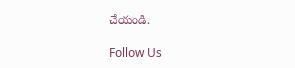చేయండి.

Follow Us